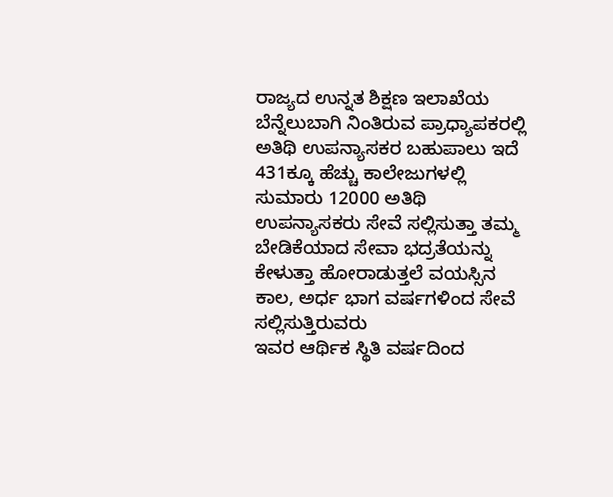ರಾಜ್ಯದ ಉನ್ನತ ಶಿಕ್ಷಣ ಇಲಾಖೆಯ ಬೆನ್ನೆಲುಬಾಗಿ ನಿಂತಿರುವ ಪ್ರಾಧ್ಯಾಪಕರಲ್ಲಿ ಅತಿಥಿ ಉಪನ್ಯಾಸಕರ ಬಹುಪಾಲು ಇದೆ 431ಕ್ಕೂ ಹೆಚ್ಚು ಕಾಲೇಜುಗಳಲ್ಲಿ ಸುಮಾರು 12000 ಅತಿಥಿ ಉಪನ್ಯಾಸಕರು ಸೇವೆ ಸಲ್ಲಿಸುತ್ತಾ ತಮ್ಮ ಬೇಡಿಕೆಯಾದ ಸೇವಾ ಭದ್ರತೆಯನ್ನು ಕೇಳುತ್ತಾ ಹೋರಾಡುತ್ತಲೆ ವಯಸ್ಸಿನ ಕಾಲ, ಅರ್ಧ ಭಾಗ ವರ್ಷಗಳಿಂದ ಸೇವೆ ಸಲ್ಲಿಸುತ್ತಿರುವರು
ಇವರ ಆರ್ಥಿಕ ಸ್ಥಿತಿ ವರ್ಷದಿಂದ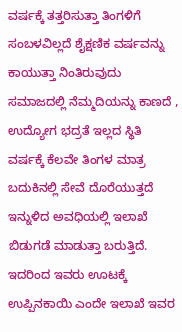ವರ್ಷಕ್ಕೆ ತತ್ತರಿಸುತ್ತಾ ತಿಂಗಳಿಗೆ ಸಂಬಳವಿಲ್ಲದೆ ಶೈಕ್ಷಣಿಕ ವರ್ಷವನ್ನು ಕಾಯುತ್ತಾ ನಿಂತಿರುವುದು ಸಮಾಜದಲ್ಲಿ ನೆಮ್ಮದಿಯನ್ನು ಕಾಣದೆ , ಉದ್ಯೋಗ ಭದ್ರತೆ ಇಲ್ಲದ ಸ್ಥಿತಿ ವರ್ಷಕ್ಕೆ ಕೆಲವೇ ತಿಂಗಳ ಮಾತ್ರ ಬದುಕಿನಲ್ಲಿ ಸೇವೆ ದೊರೆಯುತ್ತದೆ ಇನ್ನುಳಿದ ಅವಧಿಯಲ್ಲಿ ಇಲಾಖೆ ಬಿಡುಗಡೆ ಮಾಡುತ್ತಾ ಬರುತ್ತಿದೆ. ಇದರಿಂದ ಇವರು ಊಟಕ್ಕೆ ಉಪ್ಪಿನಕಾಯಿ ಎಂದೇ ಇಲಾಖೆ ಇವರ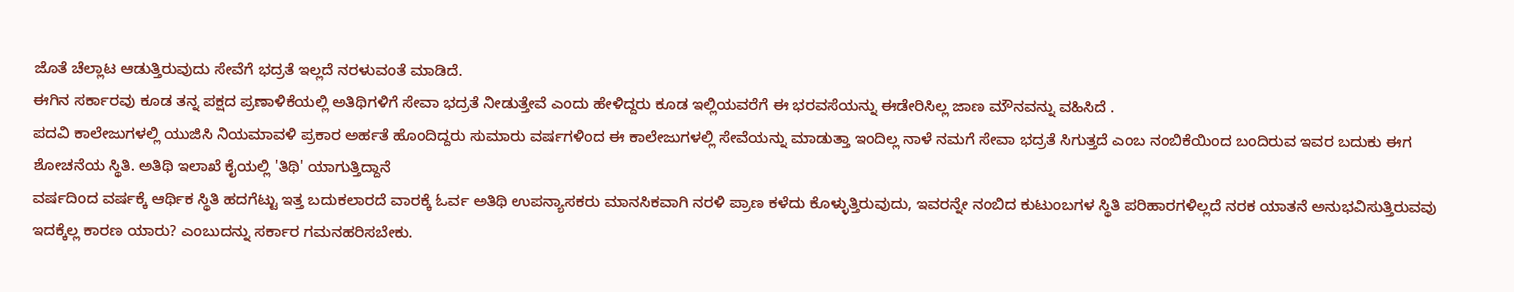ಜೊತೆ ಚೆಲ್ಲಾಟ ಆಡುತ್ತಿರುವುದು ಸೇವೆಗೆ ಭದ್ರತೆ ಇಲ್ಲದೆ ನರಳುವಂತೆ ಮಾಡಿದೆ.
ಈಗಿನ ಸರ್ಕಾರವು ಕೂಡ ತನ್ನ ಪಕ್ಷದ ಪ್ರಣಾಳಿಕೆಯಲ್ಲಿ ಅತಿಥಿಗಳಿಗೆ ಸೇವಾ ಭದ್ರತೆ ನೀಡುತ್ತೇವೆ ಎಂದು ಹೇಳಿದ್ದರು ಕೂಡ ಇಲ್ಲಿಯವರೆಗೆ ಈ ಭರವಸೆಯನ್ನು ಈಡೇರಿಸಿಲ್ಲ ಜಾಣ ಮೌನವನ್ನು ವಹಿಸಿದೆ .
ಪದವಿ ಕಾಲೇಜುಗಳಲ್ಲಿ ಯುಜಿಸಿ ನಿಯಮಾವಳಿ ಪ್ರಕಾರ ಅರ್ಹತೆ ಹೊಂದಿದ್ದರು ಸುಮಾರು ವರ್ಷಗಳಿಂದ ಈ ಕಾಲೇಜುಗಳಲ್ಲಿ ಸೇವೆಯನ್ನು ಮಾಡುತ್ತಾ ಇಂದಿಲ್ಲ ನಾಳೆ ನಮಗೆ ಸೇವಾ ಭದ್ರತೆ ಸಿಗುತ್ತದೆ ಎಂಬ ನಂಬಿಕೆಯಿಂದ ಬಂದಿರುವ ಇವರ ಬದುಕು ಈಗ ಶೋಚನೆಯ ಸ್ಥಿತಿ. ಅತಿಥಿ ಇಲಾಖೆ ಕೈಯಲ್ಲಿ 'ತಿಥಿ' ಯಾಗುತ್ತಿದ್ದಾನೆ
ವರ್ಷದಿಂದ ವರ್ಷಕ್ಕೆ ಆರ್ಥಿಕ ಸ್ಥಿತಿ ಹದಗೆಟ್ಟು ಇತ್ತ ಬದುಕಲಾರದೆ ವಾರಕ್ಕೆ ಓರ್ವ ಅತಿಥಿ ಉಪನ್ಯಾಸಕರು ಮಾನಸಿಕವಾಗಿ ನರಳಿ ಪ್ರಾಣ ಕಳೆದು ಕೊಳ್ಳುತ್ತಿರುವುದು, ಇವರನ್ನೇ ನಂಬಿದ ಕುಟುಂಬಗಳ ಸ್ಥಿತಿ ಪರಿಹಾರಗಳಿಲ್ಲದೆ ನರಕ ಯಾತನೆ ಅನುಭವಿಸುತ್ತಿರುವವು ಇದಕ್ಕೆಲ್ಲ ಕಾರಣ ಯಾರು? ಎಂಬುದನ್ನು ಸರ್ಕಾರ ಗಮನಹರಿಸಬೇಕು.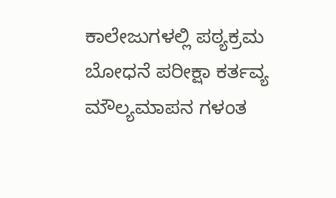ಕಾಲೇಜುಗಳಲ್ಲಿ ಪಠ್ಯಕ್ರಮ ಬೋಧನೆ ಪರೀಕ್ಷಾ ಕರ್ತವ್ಯ ಮೌಲ್ಯಮಾಪನ ಗಳಂತ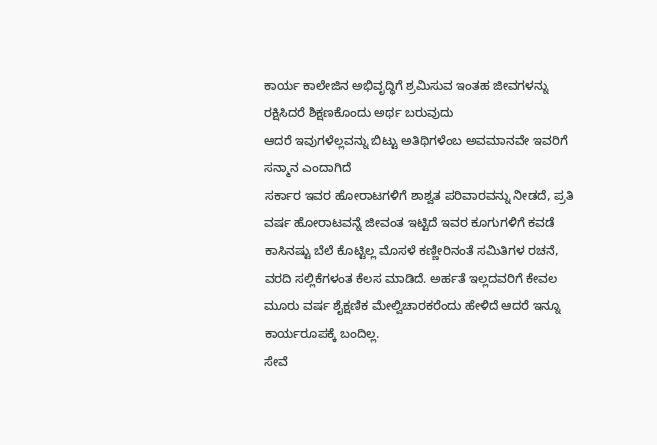ಕಾರ್ಯ ಕಾಲೇಜಿನ ಅಭಿವೃದ್ಧಿಗೆ ಶ್ರಮಿಸುವ ಇಂತಹ ಜೀವಗಳನ್ನು ರಕ್ಷಿಸಿದರೆ ಶಿಕ್ಷಣಕೊಂದು ಅರ್ಥ ಬರುವುದು
ಆದರೆ ಇವುಗಳೆಲ್ಲವನ್ನು ಬಿಟ್ಟು ಅತಿಥಿಗಳೆಂಬ ಅವಮಾನವೇ ಇವರಿಗೆ ಸನ್ಮಾನ ಎಂದಾಗಿದೆ
ಸರ್ಕಾರ ಇವರ ಹೋರಾಟಗಳಿಗೆ ಶಾಶ್ವತ ಪರಿವಾರವನ್ನು ನೀಡದೆ, ಪ್ರತಿ ವರ್ಷ ಹೋರಾಟವನ್ನೆ ಜೀವಂತ ಇಟ್ಟಿದೆ ಇವರ ಕೂಗುಗಳಿಗೆ ಕವಡೆ ಕಾಸಿನಷ್ಟು ಬೆಲೆ ಕೊಟ್ಟಿಲ್ಲ ಮೊಸಳೆ ಕಣ್ಣೀರಿನಂತೆ ಸಮಿತಿಗಳ ರಚನೆ, ವರದಿ ಸಲ್ಲಿಕೆಗಳಂತ ಕೆಲಸ ಮಾಡಿದೆ. ಅರ್ಹತೆ ಇಲ್ಲದವರಿಗೆ ಕೇವಲ ಮೂರು ವರ್ಷ ಶೈಕ್ಷಣಿಕ ಮೇಲ್ವಿಚಾರಕರೆಂದು ಹೇಳಿದೆ ಆದರೆ ಇನ್ನೂ ಕಾರ್ಯರೂಪಕ್ಕೆ ಬಂದಿಲ್ಲ.
ಸೇವೆ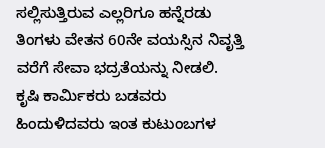ಸಲ್ಲಿಸುತ್ತಿರುವ ಎಲ್ಲರಿಗೂ ಹನ್ನೆರಡು ತಿಂಗಳು ವೇತನ 60ನೇ ವಯಸ್ಸಿನ ನಿವೃತ್ತಿ ವರೆಗೆ ಸೇವಾ ಭದ್ರತೆಯನ್ನು ನೀಡಲಿ.
ಕೃಷಿ ಕಾರ್ಮಿಕರು ಬಡವರು ಹಿಂದುಳಿದವರು ಇಂತ ಕುಟುಂಬಗಳ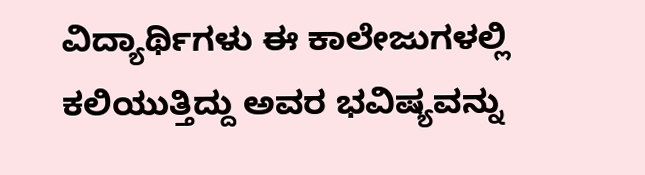ವಿದ್ಯಾರ್ಥಿಗಳು ಈ ಕಾಲೇಜುಗಳಲ್ಲಿ ಕಲಿಯುತ್ತಿದ್ದು ಅವರ ಭವಿಷ್ಯವನ್ನು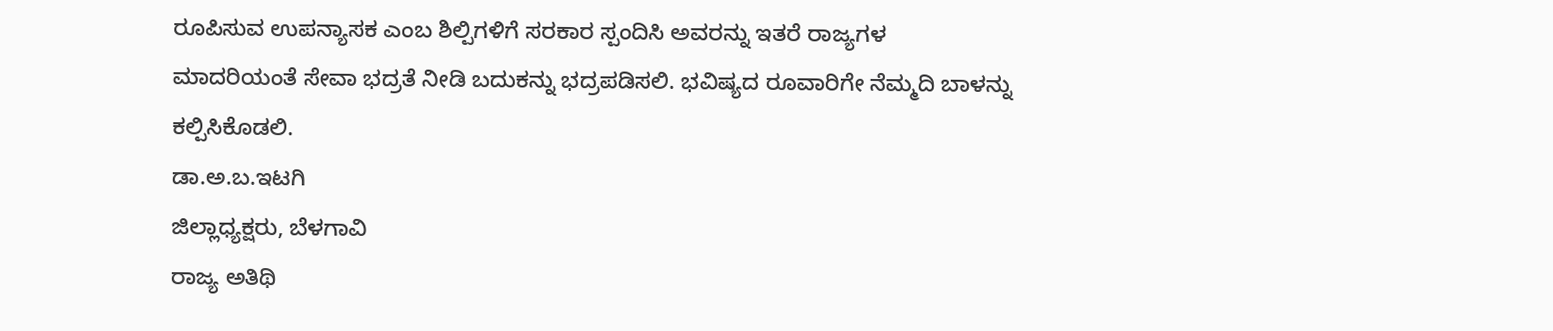ರೂಪಿಸುವ ಉಪನ್ಯಾಸಕ ಎಂಬ ಶಿಲ್ಪಿಗಳಿಗೆ ಸರಕಾರ ಸ್ಪಂದಿಸಿ ಅವರನ್ನು ಇತರೆ ರಾಜ್ಯಗಳ ಮಾದರಿಯಂತೆ ಸೇವಾ ಭದ್ರತೆ ನೀಡಿ ಬದುಕನ್ನು ಭದ್ರಪಡಿಸಲಿ. ಭವಿಷ್ಯದ ರೂವಾರಿಗೇ ನೆಮ್ಮದಿ ಬಾಳನ್ನು ಕಲ್ಪಿಸಿಕೊಡಲಿ.
ಡಾ.ಅ.ಬ.ಇಟಗಿ
ಜಿಲ್ಲಾಧ್ಯಕ್ಷರು, ಬೆಳಗಾವಿ
ರಾಜ್ಯ ಅತಿಥಿ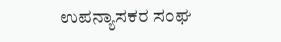ಉಪನ್ಯಾಸಕರ ಸಂಘ